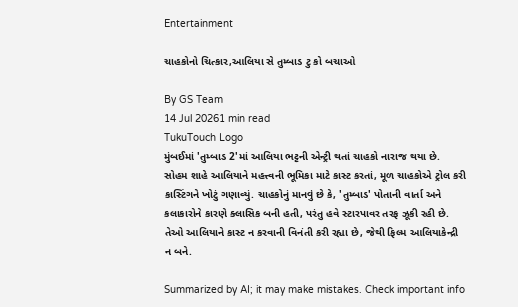Entertainment

ચાહકોનો ચિત્કાર,આલિયા સે તુમ્બાડ ટુ કો બચાઓ

By GS Team
14 Jul 20261 min read
TukuTouch Logo
મુંબઈમાં 'તુમ્બાડ 2'માં આલિયા ભટ્ટની એન્ટ્રી થતાં ચાહકો નારાજ થયા છે. સોહમ શાહે આલિયાને મહત્ત્વની ભૂમિકા માટે કાસ્ટ કરતાં, મૂળ ચાહકોએ ટ્રોલ કરી કાસ્ટિંગને ખોટું ગણાવ્યું. ચાહકોનું માનવું છે કે, 'તુમ્બાડ' પોતાની વાર્તા અને કલાકારોને કારણે ક્લાસિક બની હતી, પરંતુ હવે સ્ટારપાવર તરફ ઝૂકી રહી છે. તેઓ આલિયાને કાસ્ટ ન કરવાની વિનંતી કરી રહ્યા છે, જેથી ફિલ્મ આલિયાકેન્દ્રી ન બને.

Summarized by AI; it may make mistakes. Check important info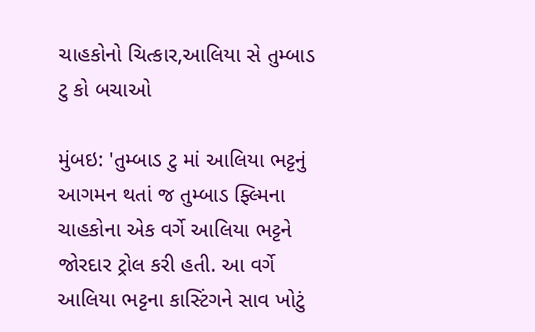ચાહકોનો ચિત્કાર,આલિયા સે તુમ્બાડ ટુ કો બચાઓ

મુંબઇ: 'તુમ્બાડ ટુ માં આલિયા ભટ્ટનું આગમન થતાં જ તુમ્બાડ ફ્લ્મિના ચાહકોના એક વર્ગે આલિયા ભટ્ટને જોરદાર ટ્રોલ કરી હતી. આ વર્ગે આલિયા ભટ્ટના કાસ્ટિંગને સાવ ખોટું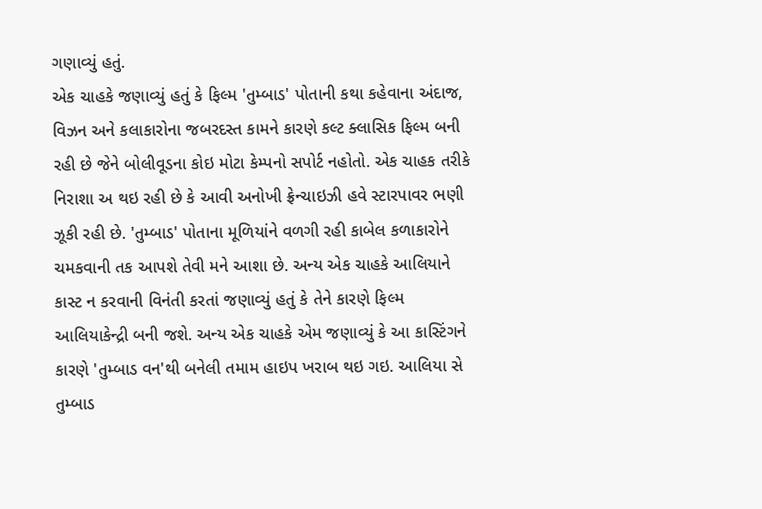ગણાવ્યું હતું.
એક ચાહકે જણાવ્યું હતું કે ફિલ્મ 'તુમ્બાડ' પોતાની કથા કહેવાના અંદાજ, વિઝન અને કલાકારોના જબરદસ્ત કામને કારણે કલ્ટ ક્લાસિક ફિલ્મ બની રહી છે જેને બોલીવૂડના કોઇ મોટા કેમ્પનો સપોર્ટ નહોતો. એક ચાહક તરીકે નિરાશા અ થઇ રહી છે કે આવી અનોખી ફ્રેન્ચાઇઝી હવે સ્ટારપાવર ભણી ઝૂકી રહી છે. 'તુમ્બાડ' પોતાના મૂળિયાંને વળગી રહી કાબેલ કળાકારોને ચમકવાની તક આપશે તેવી મને આશા છે. અન્ય એક ચાહકે આલિયાને કાસ્ટ ન કરવાની વિનંતી કરતાં જણાવ્યું હતું કે તેને કારણે ફિલ્મ આલિયાકેન્દ્રી બની જશે. અન્ય એક ચાહકે એમ જણાવ્યું કે આ કાસ્ટિંગને કારણે 'તુમ્બાડ વન'થી બનેલી તમામ હાઇપ ખરાબ થઇ ગઇ. આલિયા સે તુમ્બાડ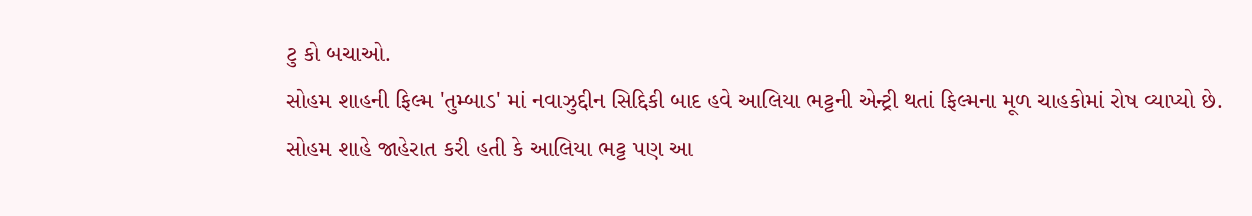ટુ કો બચાઓ.
સોહમ શાહની ફિલ્મ 'તુમ્બાડ' માં નવાઝુદ્દીન સિદ્દિકી બાદ હવે આલિયા ભટ્ટની એન્ટ્રી થતાં ફિલ્મના મૂળ ચાહકોમાં રોષ વ્યાપ્યો છે.
સોહમ શાહે જાહેરાત કરી હતી કે આલિયા ભટ્ટ પણ આ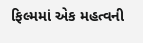ફિલ્મમાં એક મહત્વની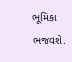ભૂમિકા ભજવશે.